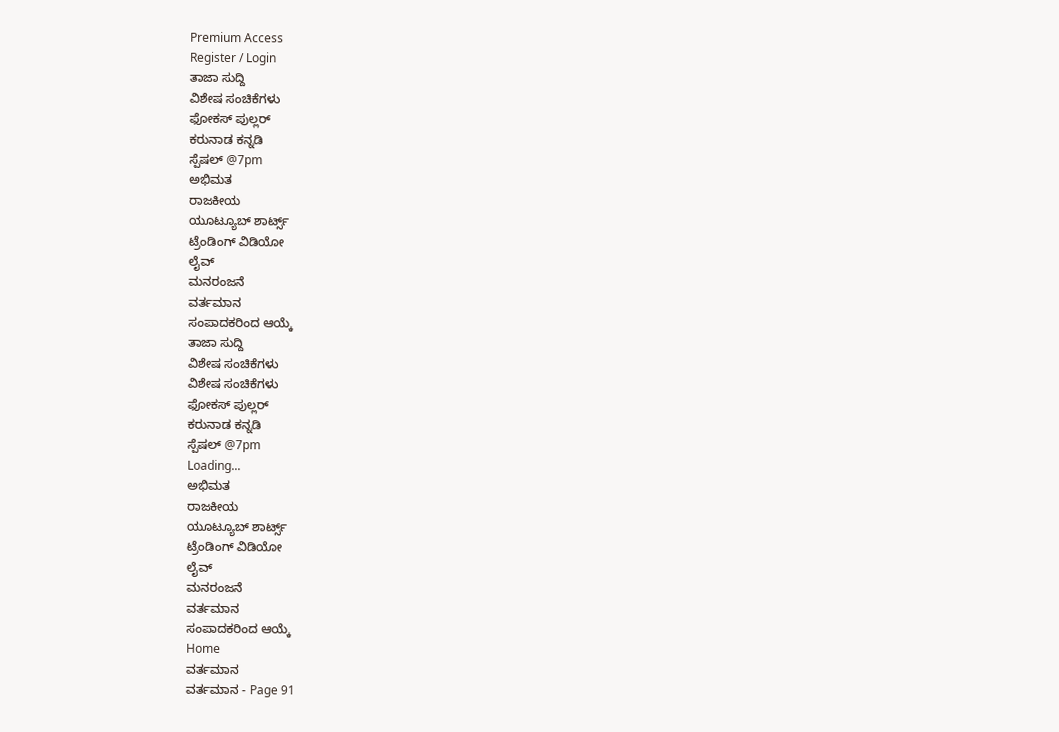Premium Access
Register / Login
ತಾಜಾ ಸುದ್ದಿ
ವಿಶೇಷ ಸಂಚಿಕೆಗಳು
ಫೋಕಸ್ ಪುಲ್ಲರ್
ಕರುನಾಡ ಕನ್ನಡಿ
ಸ್ಪೆಷಲ್ @7pm
ಅಭಿಮತ
ರಾಜಕೀಯ
ಯೂಟ್ಯೂಬ್ ಶಾರ್ಟ್ಸ್
ಟ್ರೆಂಡಿಂಗ್ ವಿಡಿಯೋ
ಲೈವ್
ಮನರಂಜನೆ
ವರ್ತಮಾನ
ಸಂಪಾದಕರಿಂದ ಆಯ್ಕೆ
ತಾಜಾ ಸುದ್ದಿ
ವಿಶೇಷ ಸಂಚಿಕೆಗಳು
ವಿಶೇಷ ಸಂಚಿಕೆಗಳು
ಫೋಕಸ್ ಪುಲ್ಲರ್
ಕರುನಾಡ ಕನ್ನಡಿ
ಸ್ಪೆಷಲ್ @7pm
Loading...
ಅಭಿಮತ
ರಾಜಕೀಯ
ಯೂಟ್ಯೂಬ್ ಶಾರ್ಟ್ಸ್
ಟ್ರೆಂಡಿಂಗ್ ವಿಡಿಯೋ
ಲೈವ್
ಮನರಂಜನೆ
ವರ್ತಮಾನ
ಸಂಪಾದಕರಿಂದ ಆಯ್ಕೆ
Home
ವರ್ತಮಾನ
ವರ್ತಮಾನ - Page 91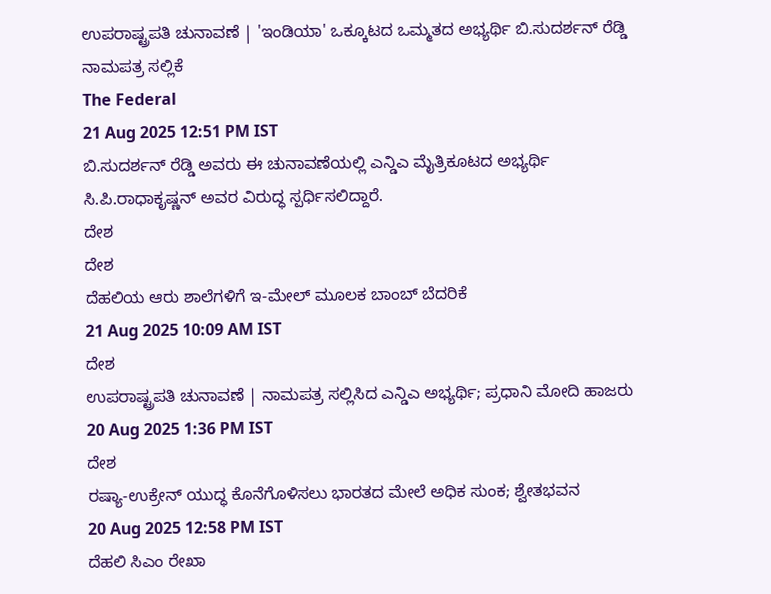ಉಪರಾಷ್ಟ್ರಪತಿ ಚುನಾವಣೆ | 'ಇಂಡಿಯಾ' ಒಕ್ಕೂಟದ ಒಮ್ಮತದ ಅಭ್ಯರ್ಥಿ ಬಿ.ಸುದರ್ಶನ್ ರೆಡ್ಡಿ ನಾಮಪತ್ರ ಸಲ್ಲಿಕೆ
The Federal
21 Aug 2025 12:51 PM IST
ಬಿ.ಸುದರ್ಶನ್ ರೆಡ್ಡಿ ಅವರು ಈ ಚುನಾವಣೆಯಲ್ಲಿ ಎನ್ಡಿಎ ಮೈತ್ರಿಕೂಟದ ಅಭ್ಯರ್ಥಿ ಸಿ.ಪಿ.ರಾಧಾಕೃಷ್ಣನ್ ಅವರ ವಿರುದ್ಧ ಸ್ಪರ್ಧಿಸಲಿದ್ದಾರೆ.
ದೇಶ
ದೇಶ
ದೆಹಲಿಯ ಆರು ಶಾಲೆಗಳಿಗೆ ಇ-ಮೇಲ್ ಮೂಲಕ ಬಾಂಬ್ ಬೆದರಿಕೆ
21 Aug 2025 10:09 AM IST
ದೇಶ
ಉಪರಾಷ್ಟ್ರಪತಿ ಚುನಾವಣೆ | ನಾಮಪತ್ರ ಸಲ್ಲಿಸಿದ ಎನ್ಡಿಎ ಅಭ್ಯರ್ಥಿ; ಪ್ರಧಾನಿ ಮೋದಿ ಹಾಜರು
20 Aug 2025 1:36 PM IST
ದೇಶ
ರಷ್ಯಾ-ಉಕ್ರೇನ್ ಯುದ್ಧ ಕೊನೆಗೊಳಿಸಲು ಭಾರತದ ಮೇಲೆ ಅಧಿಕ ಸುಂಕ; ಶ್ವೇತಭವನ
20 Aug 2025 12:58 PM IST
ದೆಹಲಿ ಸಿಎಂ ರೇಖಾ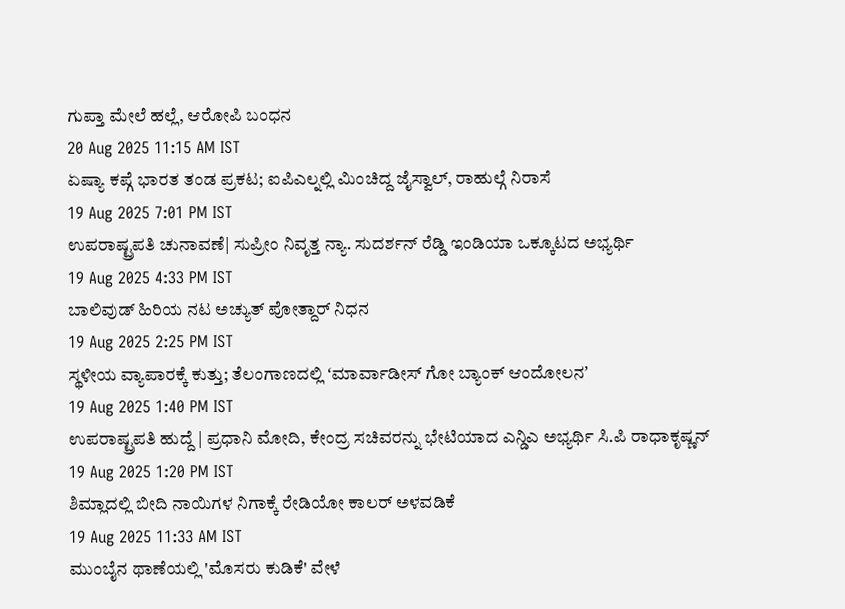ಗುಪ್ತಾ ಮೇಲೆ ಹಲ್ಲೆ, ಆರೋಪಿ ಬಂಧನ
20 Aug 2025 11:15 AM IST
ಏಷ್ಯಾ ಕಪ್ಗೆ ಭಾರತ ತಂಡ ಪ್ರಕಟ; ಐಪಿಎಲ್ನಲ್ಲಿ ಮಿಂಚಿದ್ದ ಜೈಸ್ವಾಲ್, ರಾಹುಲ್ಗೆ ನಿರಾಸೆ
19 Aug 2025 7:01 PM IST
ಉಪರಾಷ್ಟ್ರಪತಿ ಚುನಾವಣೆ| ಸುಪ್ರೀಂ ನಿವೃತ್ತ ನ್ಯಾ. ಸುದರ್ಶನ್ ರೆಡ್ಡಿ ಇಂಡಿಯಾ ಒಕ್ಕೂಟದ ಅಭ್ಯರ್ಥಿ
19 Aug 2025 4:33 PM IST
ಬಾಲಿವುಡ್ ಹಿರಿಯ ನಟ ಅಚ್ಯುತ್ ಪೋತ್ದಾರ್ ನಿಧನ
19 Aug 2025 2:25 PM IST
ಸ್ಥಳೀಯ ವ್ಯಾಪಾರಕ್ಕೆ ಕುತ್ತು; ತೆಲಂಗಾಣದಲ್ಲಿ ʻಮಾರ್ವಾಡೀಸ್ ಗೋ ಬ್ಯಾಂಕ್ ಆಂದೋಲನʼ
19 Aug 2025 1:40 PM IST
ಉಪರಾಷ್ಟ್ರಪತಿ ಹುದ್ದೆ | ಪ್ರಧಾನಿ ಮೋದಿ, ಕೇಂದ್ರ ಸಚಿವರನ್ನು ಭೇಟಿಯಾದ ಎನ್ಡಿಎ ಅಭ್ಯರ್ಥಿ ಸಿ.ಪಿ ರಾಧಾಕೃಷ್ಣನ್
19 Aug 2025 1:20 PM IST
ಶಿಮ್ಲಾದಲ್ಲಿ ಬೀದಿ ನಾಯಿಗಳ ನಿಗಾಕ್ಕೆ ರೇಡಿಯೋ ಕಾಲರ್ ಅಳವಡಿಕೆ
19 Aug 2025 11:33 AM IST
ಮುಂಬೈನ ಥಾಣೆಯಲ್ಲಿ 'ಮೊಸರು ಕುಡಿಕೆ' ವೇಳೆ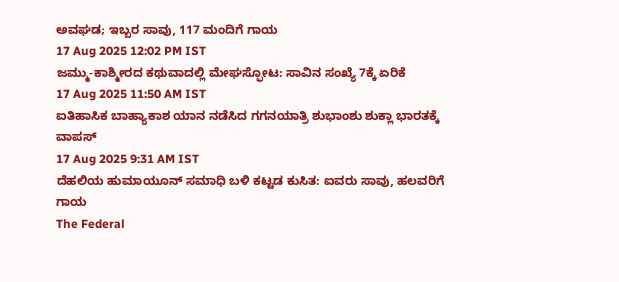ಅವಘಡ; ಇಬ್ಬರ ಸಾವು, 117 ಮಂದಿಗೆ ಗಾಯ
17 Aug 2025 12:02 PM IST
ಜಮ್ಮು-ಕಾಶ್ಮೀರದ ಕಥುವಾದಲ್ಲಿ ಮೇಘಸ್ಫೋಟ: ಸಾವಿನ ಸಂಖ್ಯೆ 7ಕ್ಕೆ ಏರಿಕೆ
17 Aug 2025 11:50 AM IST
ಐತಿಹಾಸಿಕ ಬಾಹ್ಯಾಕಾಶ ಯಾನ ನಡೆಸಿದ ಗಗನಯಾತ್ರಿ ಶುಭಾಂಶು ಶುಕ್ಲಾ ಭಾರತಕ್ಕೆ ವಾಪಸ್
17 Aug 2025 9:31 AM IST
ದೆಹಲಿಯ ಹುಮಾಯೂನ್ ಸಮಾಧಿ ಬಳಿ ಕಟ್ಟಡ ಕುಸಿತ: ಐವರು ಸಾವು, ಹಲವರಿಗೆ ಗಾಯ
The Federal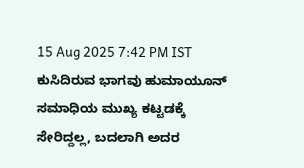15 Aug 2025 7:42 PM IST
ಕುಸಿದಿರುವ ಭಾಗವು ಹುಮಾಯೂನ್ ಸಮಾಧಿಯ ಮುಖ್ಯ ಕಟ್ಟಡಕ್ಕೆ ಸೇರಿದ್ದಲ್ಲ, ಬದಲಾಗಿ ಅದರ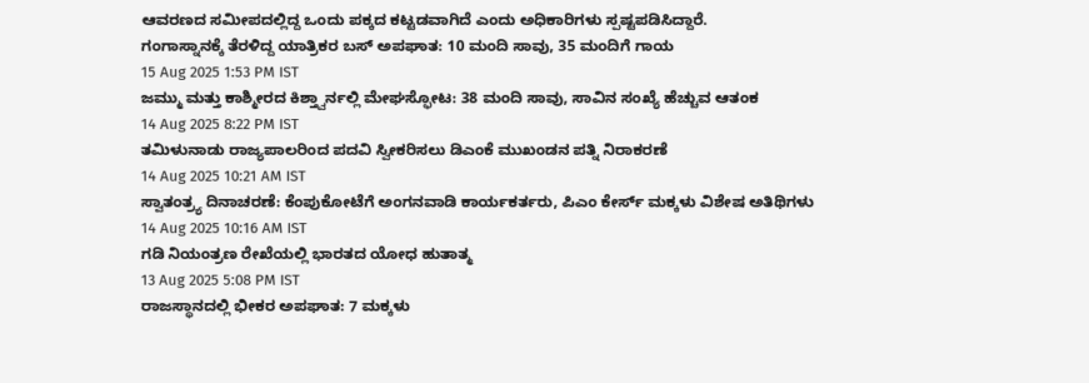ಆವರಣದ ಸಮೀಪದಲ್ಲಿದ್ದ ಒಂದು ಪಕ್ಕದ ಕಟ್ಟಡವಾಗಿದೆ ಎಂದು ಅಧಿಕಾರಿಗಳು ಸ್ಪಷ್ಟಪಡಿಸಿದ್ದಾರೆ.
ಗಂಗಾಸ್ನಾನಕ್ಕೆ ತೆರಳಿದ್ದ ಯಾತ್ರಿಕರ ಬಸ್ ಅಪಘಾತ: 10 ಮಂದಿ ಸಾವು, 35 ಮಂದಿಗೆ ಗಾಯ
15 Aug 2025 1:53 PM IST
ಜಮ್ಮು ಮತ್ತು ಕಾಶ್ಮೀರದ ಕಿಶ್ತ್ವಾರ್ನಲ್ಲಿ ಮೇಘಸ್ಫೋಟ: 38 ಮಂದಿ ಸಾವು, ಸಾವಿನ ಸಂಖ್ಯೆ ಹೆಚ್ಚುವ ಆತಂಕ
14 Aug 2025 8:22 PM IST
ತಮಿಳುನಾಡು ರಾಜ್ಯಪಾಲರಿಂದ ಪದವಿ ಸ್ವೀಕರಿಸಲು ಡಿಎಂಕೆ ಮುಖಂಡನ ಪತ್ನಿ ನಿರಾಕರಣೆ
14 Aug 2025 10:21 AM IST
ಸ್ವಾತಂತ್ರ್ಯ ದಿನಾಚರಣೆ: ಕೆಂಪುಕೋಟೆಗೆ ಅಂಗನವಾಡಿ ಕಾರ್ಯಕರ್ತರು, ಪಿಎಂ ಕೇರ್ಸ್ ಮಕ್ಕಳು ವಿಶೇಷ ಅತಿಥಿಗಳು
14 Aug 2025 10:16 AM IST
ಗಡಿ ನಿಯಂತ್ರಣ ರೇಖೆಯಲ್ಲಿ ಭಾರತದ ಯೋಧ ಹುತಾತ್ಮ
13 Aug 2025 5:08 PM IST
ರಾಜಸ್ಥಾನದಲ್ಲಿ ಭೀಕರ ಅಪಘಾತ: 7 ಮಕ್ಕಳು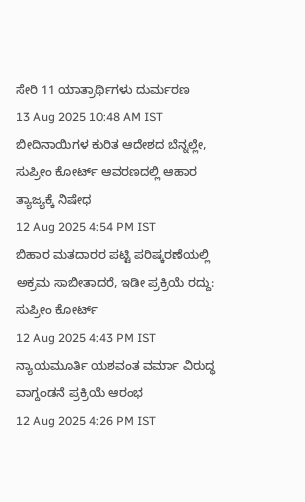ಸೇರಿ 11 ಯಾತ್ರಾರ್ಥಿಗಳು ದುರ್ಮರಣ
13 Aug 2025 10:48 AM IST
ಬೀದಿನಾಯಿಗಳ ಕುರಿತ ಆದೇಶದ ಬೆನ್ನಲ್ಲೇ, ಸುಪ್ರೀಂ ಕೋರ್ಟ್ ಆವರಣದಲ್ಲಿ ಆಹಾರ ತ್ಯಾಜ್ಯಕ್ಕೆ ನಿಷೇಧ
12 Aug 2025 4:54 PM IST
ಬಿಹಾರ ಮತದಾರರ ಪಟ್ಟಿ ಪರಿಷ್ಕರಣೆಯಲ್ಲಿ ಅಕ್ರಮ ಸಾಬೀತಾದರೆ, ಇಡೀ ಪ್ರಕ್ರಿಯೆ ರದ್ದು: ಸುಪ್ರೀಂ ಕೋರ್ಟ್
12 Aug 2025 4:43 PM IST
ನ್ಯಾಯಮೂರ್ತಿ ಯಶವಂತ ವರ್ಮಾ ವಿರುದ್ಧ ವಾಗ್ದಂಡನೆ ಪ್ರಕ್ರಿಯೆ ಆರಂಭ
12 Aug 2025 4:26 PM IST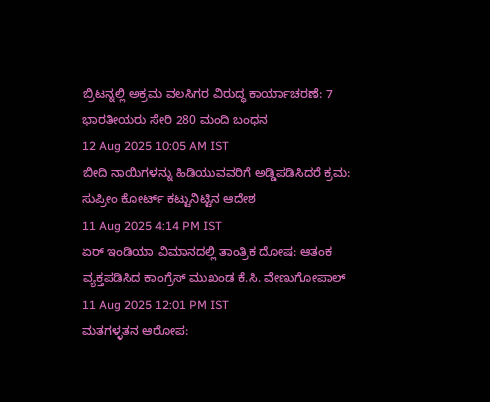ಬ್ರಿಟನ್ನಲ್ಲಿ ಅಕ್ರಮ ವಲಸಿಗರ ವಿರುದ್ಧ ಕಾರ್ಯಾಚರಣೆ: 7 ಭಾರತೀಯರು ಸೇರಿ 280 ಮಂದಿ ಬಂಧನ
12 Aug 2025 10:05 AM IST
ಬೀದಿ ನಾಯಿಗಳನ್ನು ಹಿಡಿಯುವವರಿಗೆ ಅಡ್ಡಿಪಡಿಸಿದರೆ ಕ್ರಮ: ಸುಪ್ರೀಂ ಕೋರ್ಟ್ ಕಟ್ಟುನಿಟ್ಟಿನ ಆದೇಶ
11 Aug 2025 4:14 PM IST
ಏರ್ ಇಂಡಿಯಾ ವಿಮಾನದಲ್ಲಿ ತಾಂತ್ರಿಕ ದೋಷ: ಆತಂಕ ವ್ಯಕ್ತಪಡಿಸಿದ ಕಾಂಗ್ರೆಸ್ ಮುಖಂಡ ಕೆ.ಸಿ. ವೇಣುಗೋಪಾಲ್
11 Aug 2025 12:01 PM IST
ಮತಗಳ್ಳತನ ಆರೋಪ: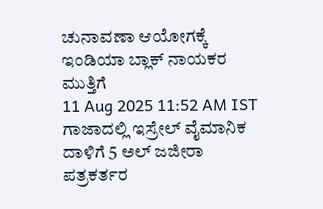ಚುನಾವಣಾ ಆಯೋಗಕ್ಕೆ ಇಂಡಿಯಾ ಬ್ಲಾಕ್ ನಾಯಕರ ಮುತ್ತಿಗೆ
11 Aug 2025 11:52 AM IST
ಗಾಜಾದಲ್ಲಿ ಇಸ್ರೇಲ್ ವೈಮಾನಿಕ ದಾಳಿಗೆ 5 ಅಲ್ ಜಜೀರಾ ಪತ್ರಕರ್ತರ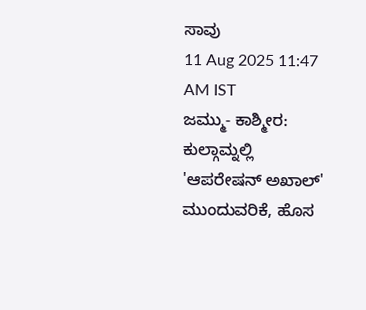ಸಾವು
11 Aug 2025 11:47 AM IST
ಜಮ್ಮು- ಕಾಶ್ಮೀರ: ಕುಲ್ಗಾಮ್ನಲ್ಲಿ 'ಆಪರೇಷನ್ ಅಖಾಲ್' ಮುಂದುವರಿಕೆ, ಹೊಸ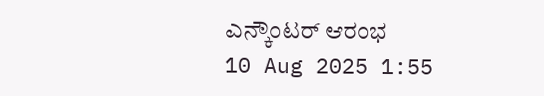ಎನ್ಕೌಂಟರ್ ಆರಂಭ
10 Aug 2025 1:55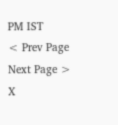PM IST
< Prev Page
Next Page >
X